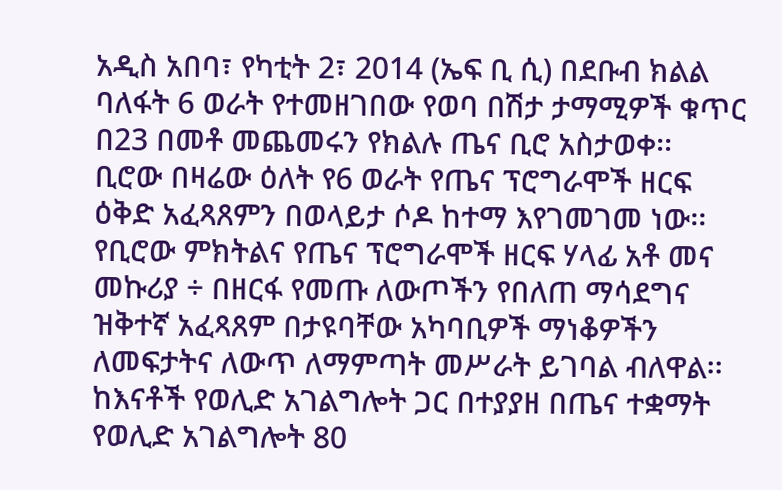አዲስ አበባ፣ የካቲት 2፣ 2014 (ኤፍ ቢ ሲ) በደቡብ ክልል ባለፋት 6 ወራት የተመዘገበው የወባ በሽታ ታማሚዎች ቁጥር በ23 በመቶ መጨመሩን የክልሉ ጤና ቢሮ አስታወቀ፡፡
ቢሮው በዛሬው ዕለት የ6 ወራት የጤና ፕሮግራሞች ዘርፍ ዕቅድ አፈጻጸምን በወላይታ ሶዶ ከተማ እየገመገመ ነው፡፡
የቢሮው ምክትልና የጤና ፕሮግራሞች ዘርፍ ሃላፊ አቶ መና መኩሪያ ÷ በዘርፋ የመጡ ለውጦችን የበለጠ ማሳደግና ዝቅተኛ አፈጻጸም በታዩባቸው አካባቢዎች ማነቆዎችን ለመፍታትና ለውጥ ለማምጣት መሥራት ይገባል ብለዋል፡፡
ከእናቶች የወሊድ አገልግሎት ጋር በተያያዘ በጤና ተቋማት የወሊድ አገልግሎት 80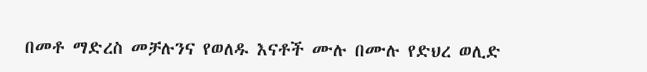በመቶ ማድረስ መቻሉንና የወለዱ እናቶች ሙሉ በሙሉ የድህረ ወሊድ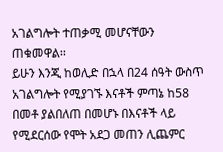አገልግሎት ተጠቃሚ መሆናቸውን ጠቁመዋል፡፡
ይሁን እንጂ ከወሊድ በኋላ በ24 ሰዓት ውስጥ አገልግሎት የሚያገኙ እናቶች ምጣኔ ከ58 በመቶ ያልበለጠ በመሆኑ በእናቶች ላይ የሚደርሰው የሞት አደጋ መጠን ሊጨምር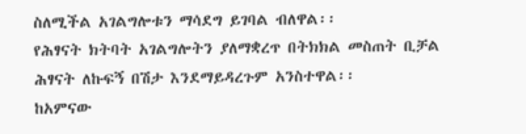ስለሚችል አገልግሎቱን ማሳደግ ይገባል ብለዋል፡፡
የሕፃናት ክትባት አገልግሎትን ያለማቋረጥ በትክክል መስጠት ቢቻል ሕፃናት ለኩፍኝ በሽታ እንደማይዳረጉም አንስተዋል፡፡
ከአምናው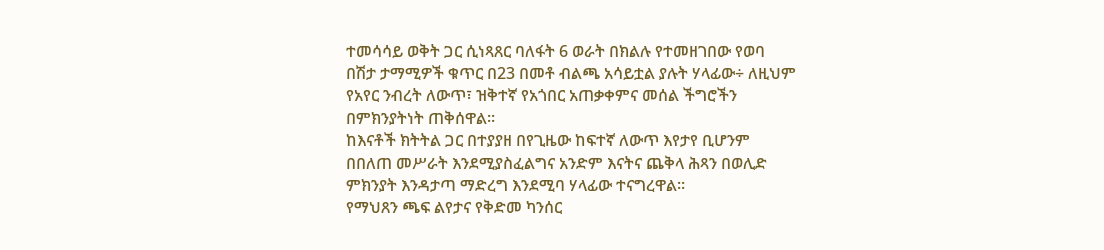ተመሳሳይ ወቅት ጋር ሲነጻጸር ባለፋት 6 ወራት በክልሉ የተመዘገበው የወባ በሽታ ታማሚዎች ቁጥር በ23 በመቶ ብልጫ አሳይቷል ያሉት ሃላፊው÷ ለዚህም የአየር ንብረት ለውጥ፣ ዝቅተኛ የአጎበር አጠቃቀምና መሰል ችግሮችን በምክንያትነት ጠቅሰዋል፡፡
ከእናቶች ክትትል ጋር በተያያዘ በየጊዜው ከፍተኛ ለውጥ እየታየ ቢሆንም በበለጠ መሥራት እንደሚያስፈልግና አንድም እናትና ጨቅላ ሕጻን በወሊድ ምክንያት እንዳታጣ ማድረግ እንደሚባ ሃላፊው ተናግረዋል፡፡
የማህጸን ጫፍ ልየታና የቅድመ ካንሰር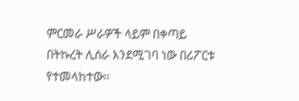ምርመራ ሥራዎች ላይም በቀጣይ በትኩረት ሊሰራ እንደሚገባ ነው በሪፖርቱ የተመላከተው፡፡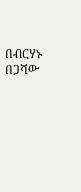በብርሃኑ በጋሻው